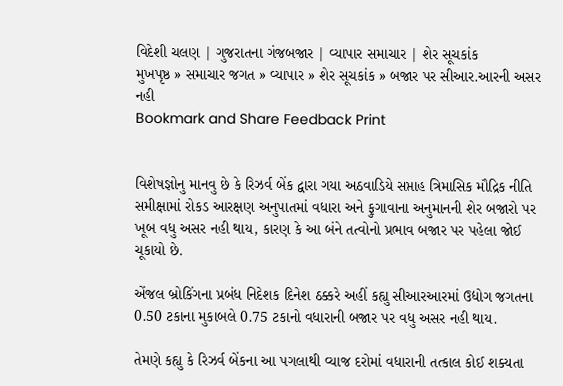વિદેશી ચલણ | ગુજરાતના ગંજબજાર | વ્યાપાર સમાચાર | શેર સૂચકાંક
મુખપૃષ્ઠ » સમાચાર જગત » વ્યાપાર » શેર સૂચકાંક » બજાર પર સીઆર.આરની અસર નહી
Bookmark and Share Feedback Print


વિશેષજ્ઞોનુ માનવુ છે કે રિઝર્વ બેંક દ્વારા ગયા અઠવાડિયે સપ્તાહ ત્રિમાસિક મૌદ્રિક નીતિ સમીક્ષામાં રોકડ આરક્ષણ અનુપાતમાં વધારા અને ફુગાવાના અનુમાનની શેર બજારો પર ખૂબ વધુ અસર નહી થાય, કારણ કે આ બંને તત્વોનો પ્રભાવ બજાર પર પહેલા જોઈ ચૂકાયો છે.

એંજલ બ્રોકિંગના પ્રબંધ નિદેશક દિનેશ ઠક્કરે અહીં કહ્યુ સીઆરઆરમાં ઉદ્યોગ જગતના 0.50 ટકાના મુકાબલે 0.75 ટકાનો વધારાની બજાર પર વધુ અસર નહી થાય.

તેમણે કહ્યુ કે રિઝર્વ બેંકના આ પગલાથી વ્યાજ દરોમાં વધારાની તત્કાલ કોઈ શક્યતા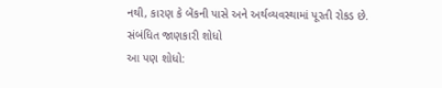નથી, કારણ કે બેંકની પાસે અને અર્થવ્યવસ્થામાં પૂરતી રોકડ છે.
સંબંધિત જાણકારી શોધો
આ પણ શોધો: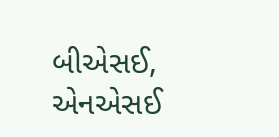બીએસઈ, એનએસઈ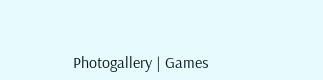Photogallery | Games